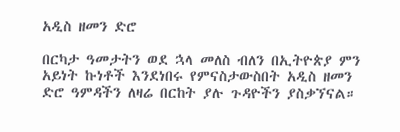አዲስ ዘመን ድሮ

በርካታ ዓመታትን ወደ ኋላ መለስ ብለን በኢትዮጵያ ምን አይነት ኩነቶች እንደነበሩ የምናስታውስበት አዲስ ዘመን ድሮ ዓምዳችን ለዛሬ በርከት ያሉ ጉዳዮችን ያስቃኘናል።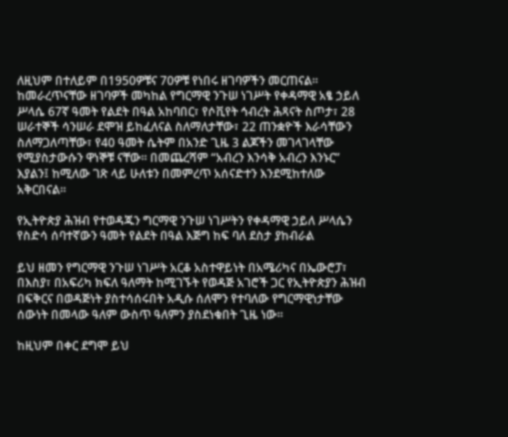ለዚህም በተለይም በ1950ዎቹና 70ዎቹ የነበሩ ዘገባዎችን መርጠናል። ከመራረጥናቸው ዘገባዎች መካከል የግርማዊ ንጉሠ ነገሥት የቀዳማዊ አፄ ኃይለ ሥላሴ 67ኛ ዓመት የልደት በዓል አከባበር፣ የሶቪየት ኅብረት ሕጻናት ስጦታ፣ 28 ሠራተኞች ሳንሠራ ደሞዝ ይከፈለናል ስለማለታቸው፣ 22 ጠንቋዮች እራሳቸውን ስለማጋለጣቸው፣ የ40 ዓመት ሴትም በአንድ ጊዜ 3 ልጆችን መገላገላቸው የሚያስታውሱን ዋነኞቹ ናቸው። በመጨረሻም “አብረን እንሳቅ አብረን እንኑር” እያልን፤ ከሚለው ገጽ ላይ ሁለቱን በመምረጥ አሰናድተን እንደሚከተለው አቅርበናል።

የኢትዮጵያ ሕዝብ የተወዳጁን ግርማዊ ንጉሠ ነገሥትን የቀዳማዊ ኃይለ ሥላሴን የስድሳ ሰባተኛውን ዓመት የልደት በዓል እጅግ ከፍ ባለ ደስታ ያከብራል

ይህ ዘመን የግርማዊ ንጉሠ ነገሥት አርቆ አስተዋይነት በአሜሪካና በኤውሮፓ፣ በእስያ፣ በአፍሪካ ክፍለ ዓለማት ከሚገኙት የወዳጅ አገሮች ጋር የኢትዮጵያን ሕዝብ በፍቅርና በወዳጅነት ያስተሳሰሩበት አዲሱ ሰለሞን የተባለው የግርማዊነታቸው ሰውነት በመላው ዓለም ውስጥ ዓለምን ያስደነቁበት ጊዜ ነው።

ከዚህም በቀር ደግሞ ይህ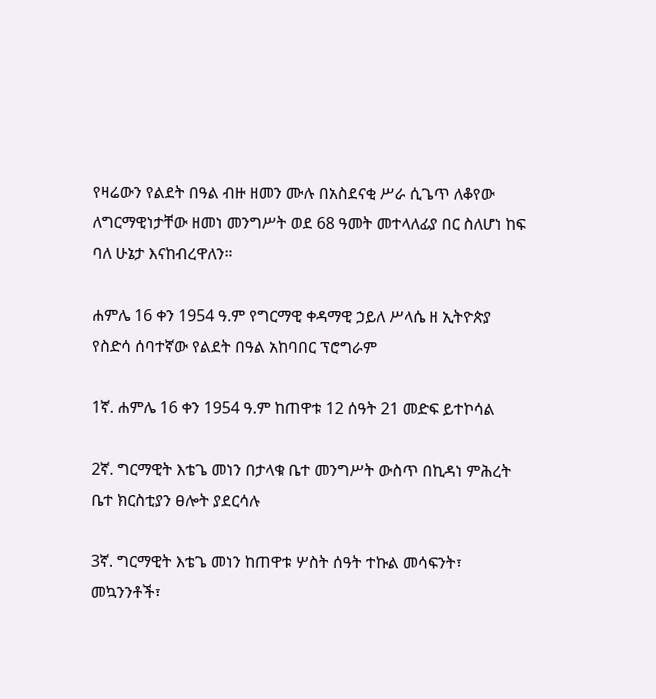የዛሬውን የልደት በዓል ብዙ ዘመን ሙሉ በአስደናቂ ሥራ ሲጌጥ ለቆየው ለግርማዊነታቸው ዘመነ መንግሥት ወደ 68 ዓመት መተላለፊያ በር ስለሆነ ከፍ ባለ ሁኔታ እናከብረዋለን።

ሐምሌ 16 ቀን 1954 ዓ.ም የግርማዊ ቀዳማዊ ኃይለ ሥላሴ ዘ ኢትዮጵያ የስድሳ ሰባተኛው የልደት በዓል አከባበር ፕሮግራም

1ኛ. ሐምሌ 16 ቀን 1954 ዓ.ም ከጠዋቱ 12 ሰዓት 21 መድፍ ይተኮሳል

2ኛ. ግርማዊት እቴጌ መነን በታላቁ ቤተ መንግሥት ውስጥ በኪዳነ ምሕረት ቤተ ክርስቲያን ፀሎት ያደርሳሉ

3ኛ. ግርማዊት እቴጌ መነን ከጠዋቱ ሦስት ሰዓት ተኩል መሳፍንት፣ መኳንንቶች፣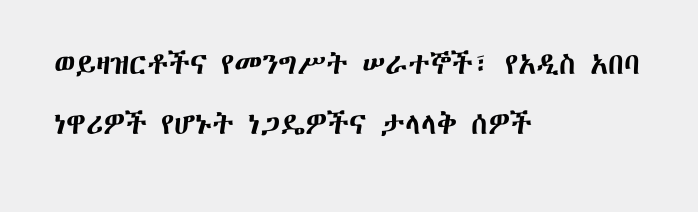ወይዛዝርቶችና የመንግሥት ሠራተኞች፣ የአዲስ አበባ ነዋሪዎች የሆኑት ነጋዴዎችና ታላላቅ ሰዎች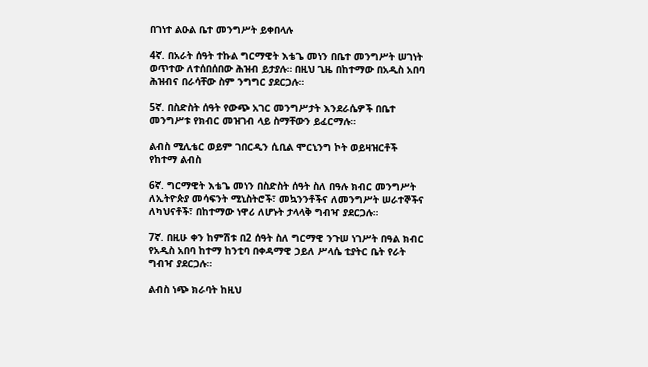በገነተ ልዑል ቤተ መንግሥት ይቀበላሉ

4ኛ. በአራት ሰዓት ተኩል ግርማዊት እቴጌ መነን በቤተ መንግሥት ሠገነት ወጥተው ለተሰበሰበው ሕዝብ ይታያሉ። በዚህ ጊዜ በከተማው በአዲስ አበባ ሕዝብና በራሳቸው ስም ንግግር ያደርጋሉ።

5ኛ. በስድስት ሰዓት የውጭ አገር መንግሥታት እንደራሴዎች በቤተ መንግሥቱ የክብር መዝገብ ላይ ስማቸውን ይፈርማሉ።

ልብስ ሚሊቴር ወይም ገበርዲን ሲቢል ሞርኒንግ ኮት ወይዛዝርቶች የከተማ ልብስ

6ኛ. ግርማዊት እቴጌ መነን በስድስት ሰዓት ስለ በዓሉ ክብር መንግሥት ለኢትዮጵያ መሳፍንት ሚኒስትሮች፣ መኳንንቶችና ለመንግሥት ሠራተኞችና ለካህናቶች፣ በከተማው ነዋሪ ለሆኑት ታላላቅ ግብዣ ያደርጋሉ።

7ኛ. በዚሁ ቀን ከምሽቱ በ2 ሰዓት ስለ ግርማዊ ንጉሠ ነገሥት በዓል ክብር የአዲስ አበባ ከተማ ከንቲባ በቀዳማዊ ኃይለ ሥላሴ ቲያትር ቤት የራት ግብዣ ያደርጋሉ።

ልብስ ነጭ ክራባት ከዚህ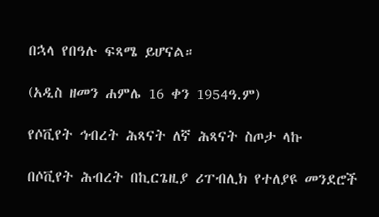በኋላ የበዓሉ ፍጻሜ ይሆናል።

(አዲስ ዘመን ሐምሌ 16 ቀን 1954ዓ.ም)

የሶቪየት ኅብረት ሕጻናት ለኛ ሕጻናት ስጦታ ላኩ

በሶቪየት ሕብረት በኪርጌዚያ ሪፐብሊክ የተለያዩ መንደሮች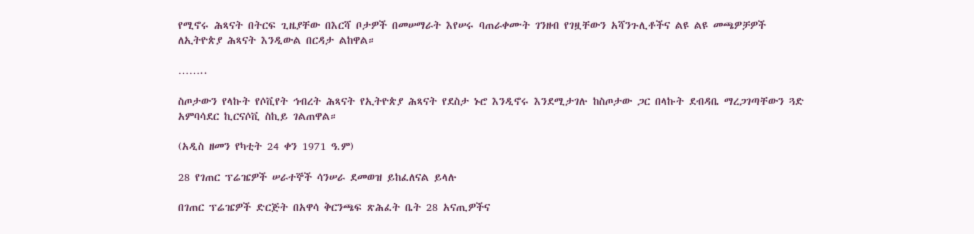የሚኖሩ ሕጻናት በትርፍ ጊዜያቸው በእርሻ ቦታዎች በመሠማራት እየሠሩ ባጠራቀሙት ገንዘብ የገዟቸውን አሻንጉሊቶችና ልዩ ልዩ መጫዎቻዎች ለኢትዮጵያ ሕጻናት እንዲውል በርዳታ ልከዋል።

……..

ስጦታውን የላኩት የሶቪየት ኅብረት ሕጻናት የኢትዮጵያ ሕጻናት የደስታ ኑሮ እንዲኖሩ እንደሚታገሉ ከስጦታው ጋር በላኩት ደብዳቤ ማረጋገጣቸውን ጓድ አምባሳደር ኪርናሶቪ ስኪይ ገልጠዋል።

(አዲስ ዘመን የካቲት 24 ቀን 1971 ዓ.ም)

28 የገጠር ፕሬዤዎች ሠራተኞች ሳንሠራ ደመወዝ ይከፈለናል ይላሉ

በገጠር ፕሬዤዎች ድርጅት በአዋሳ ቅርንጫፍ ጽሕፈት ቤት 28 አናጢዎችና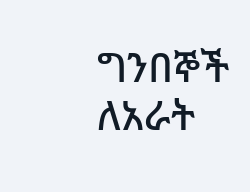ግንበኞች ለአራት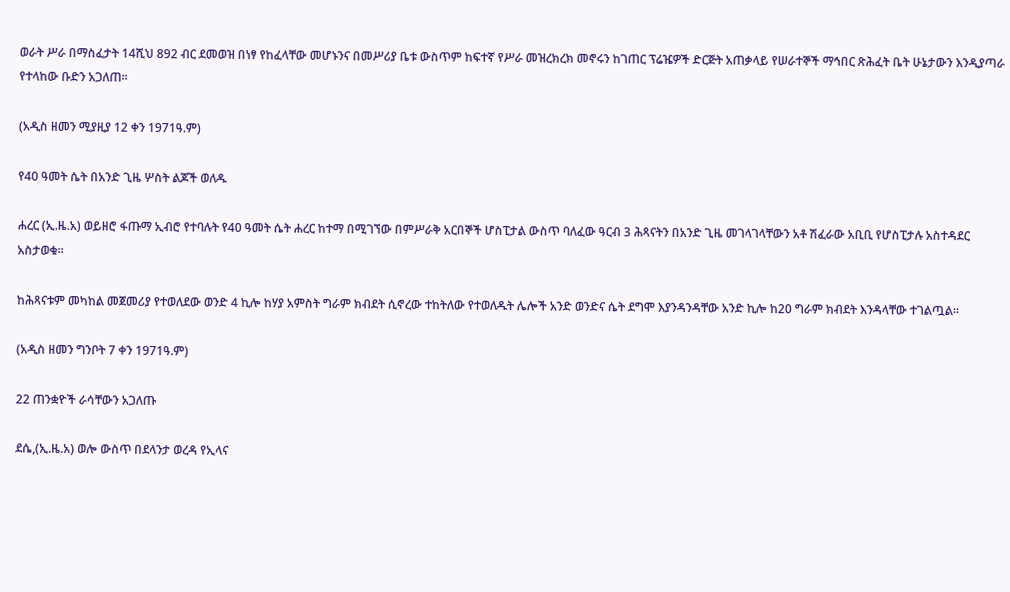ወራት ሥራ በማስፈታት 14ሺህ 892 ብር ደመወዝ በነፃ የከፈላቸው መሆኑንና በመሥሪያ ቤቱ ውስጥም ከፍተኛ የሥራ መዝረክረክ መኖሩን ከገጠር ፕሬዤዎች ድርጅት አጠቃላይ የሠራተኞች ማኅበር ጽሕፈት ቤት ሁኔታውን እንዲያጣራ የተላከው ቡድን አጋለጠ።

(አዲስ ዘመን ሚያዚያ 12 ቀን 1971ዓ.ም)

የ40 ዓመት ሴት በአንድ ጊዜ ሦስት ልጆች ወለዱ

ሐረር (ኢ.ዜ.አ) ወይዘሮ ፋጡማ ኢብሮ የተባሉት የ40 ዓመት ሴት ሐረር ከተማ በሚገኘው በምሥራቅ አርበኞች ሆስፒታል ውስጥ ባለፈው ዓርብ 3 ሕጻናትን በአንድ ጊዜ መገላገላቸውን አቶ ሽፈራው አቢቢ የሆስፒታሉ አስተዳደር አስታወቁ።

ከሕጻናቱም መካከል መጀመሪያ የተወለደው ወንድ 4 ኪሎ ከሃያ አምስት ግራም ክብደት ሲኖረው ተከትለው የተወለዱት ሌሎች አንድ ወንድና ሴት ደግሞ እያንዳንዳቸው አንድ ኪሎ ከ20 ግራም ክብደት እንዳላቸው ተገልጧል።

(አዲስ ዘመን ግንቦት 7 ቀን 1971ዓ.ም)

22 ጠንቋዮች ራሳቸውን አጋለጡ

ደሴ,(ኢ.ዜ.አ) ወሎ ውስጥ በደላንታ ወረዳ የኢላና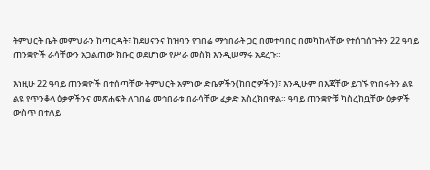ትምህርት ቤት መምህራን ከጣርዳት፣ ከደሀናንና ከዝባን የገበሬ ማኅበራት ጋር በመተባበር በመካከላቸው የተሰገሰጉትን 22 ዓባይ ጠንቋዮች ራሳቸውን አጋልጠው ክቡር ወደሆነው የሥራ መስክ እንዲሠማሩ አደረጉ።

እነዚሁ 22 ዓባይ ጠንቋዮች በተሰጣቸው ትምህርት አምነው ድቤዎችን(ከበሮዎችን)፣ እንዲሁም በእጃቸው ይገኙ የነበሩትን ልዩ ልዩ የጥንቆላ ዕቃዎችንና መጽሐፍት ለገበሬ መኅበራቱ በራሳቸው ፈቃድ አስረክበዋል። ዓባይ ጠንቋዮቹ ካስረከቧቸው ዕቃዎች ውስጥ በተለይ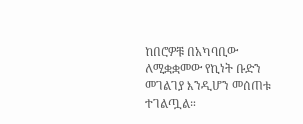ከበሮዎቹ በአካባቢው ለሚቋቋመው የኪነት ቡድን መገልገያ እንዲሆን መሰጠቱ ተገልጧል።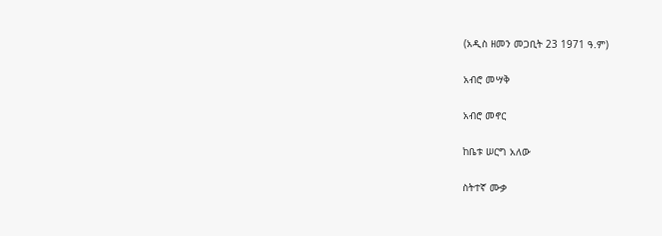(አዲስ ዘመን መጋቢት 23 1971 ዓ.ም)

አብሮ መሣቅ

አብሮ መኖር

ከቤቱ ሠርግ አለው

ስትተኛ ሙቃ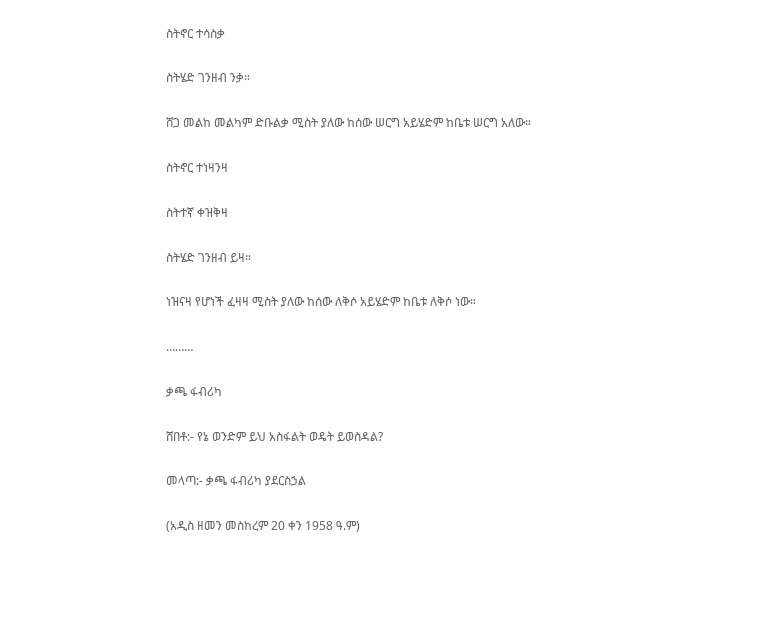ስትኖር ተሳስቃ

ስትሄድ ገንዘብ ንቃ።

ሸጋ መልከ መልካም ድቡልቃ ሚስት ያለው ከሰው ሠርግ አይሄድም ከቤቱ ሠርግ አለው።

ስትኖር ተነዛንዛ

ስትተኛ ቀዝቅዛ

ስትሄድ ገንዘብ ይዛ።

ነዝናዛ የሆነች ፈዛዛ ሚስት ያለው ከሰው ለቅሶ አይሄድም ከቤቱ ለቅሶ ነው።

………

ቃጫ ፋብሪካ

ሸበቶ:- የኔ ወንድም ይህ አስፋልት ወዴት ይወስዳል?

መላጣ:- ቃጫ ፋብሪካ ያደርስኃል

(አዲስ ዘመን መስከረም 20 ቀን 1958 ዓ.ም)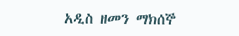አዲስ ዘመን ማክሰኞ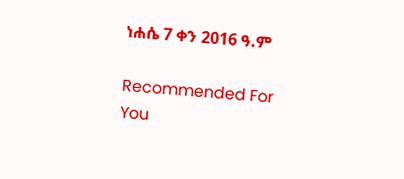ነሐሴ 7 ቀን 2016 ዓ.ም

Recommended For You